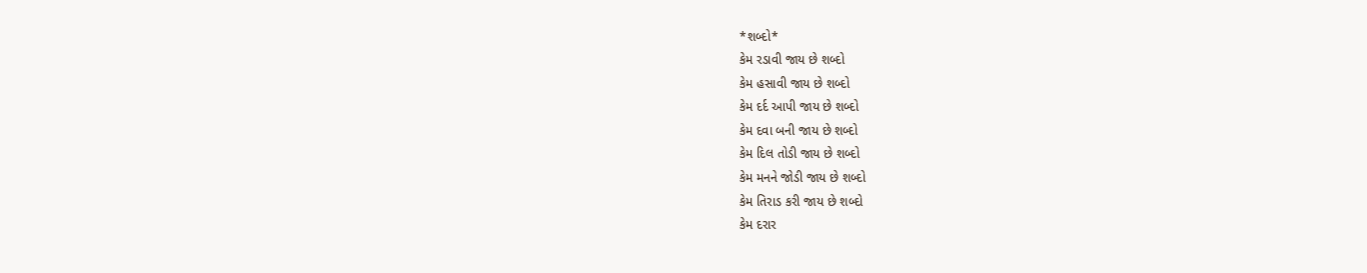*શબ્દો*
કેમ રડાવી જાય છે શબ્દો
કેમ હસાવી જાય છે શબ્દો
કેમ દર્દ આપી જાય છે શબ્દો
કેમ દવા બની જાય છે શબ્દો
કેમ દિલ તોડી જાય છે શબ્દો
કેમ મનને જોડી જાય છે શબ્દો
કેમ તિરાડ કરી જાય છે શબ્દો
કેમ દરાર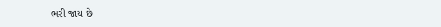ભરી જાય છે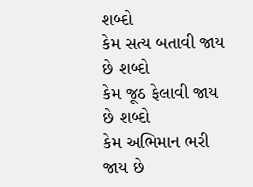શબ્દો
કેમ સત્ય બતાવી જાય છે શબ્દો
કેમ જૂઠ ફેલાવી જાય છે શબ્દો
કેમ અભિમાન ભરી જાય છે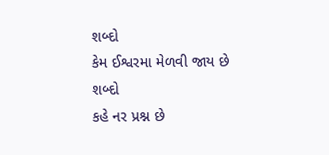શબ્દો
કેમ ઈશ્વરમા મેળવી જાય છે શબ્દો
કહે નર પ્રશ્ન છે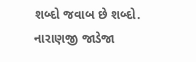શબ્દો જવાબ છે શબ્દો.
નારાણજી જાડેજા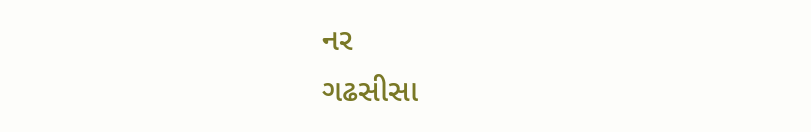નર
ગઢસીસા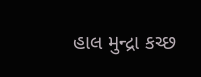હાલ મુન્દ્રા કચ્છ